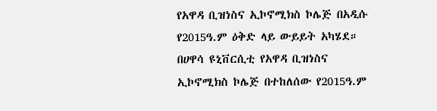የአዋዳ ቢዝነስና ኢኮኖሚክስ ኮሌጅ በአዲሱ የ2015ዓ.ም ዕቅድ ላይ ውይይት አካሄደ።
በሀዋሳ ዩኒቨርሲቲ የአዋዳ ቢዝነስና ኢኮኖሚክስ ኮሌጅ በተከለሰው የ2015ዓ.ም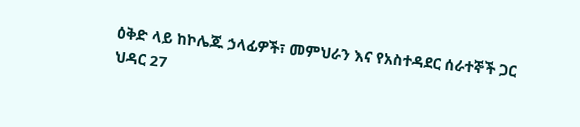ዕቅድ ላይ ከኮሌጁ ኃላፊዎች፣ መምህራን እና የአስተዳደር ሰራተኞች ጋር ህዳር 27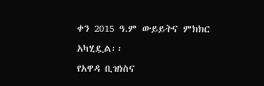ቀን 2015 ዓ.ም ውይይትና ምክክር አካሂዷል፡፡
የአዋዳ ቢዝነስና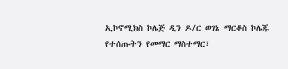ኢኮኖሚክስ ኮሌጅ ዲን ዶ/ር ወገኔ ማርቆስ ኮሌጁ የተሰጡትን የመማር ማስተማር፣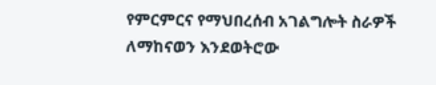የምርምርና የማህበረሰብ አገልግሎት ስራዎች ለማከናወን እንደወትሮው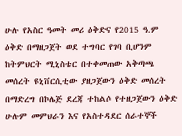ሁሉ የአስር ዓመት መሪ ዕቅድና የ2015 ዓ.ም ዕቅድ በማዘጋጀት ወደ ተግባር የገባ ቢሆንም ከትምህርት ሚኒስቴር በተቀመጠው አቅጣጫ መሰረት ዩኒቨርሲቲው ያዘጋጀውን ዕቅድ መሰረት በማድረግ በኮሌጅ ደረጃ ተከልሶ የተዘጋጀውን ዕቅድ ሁሉም መምህራን እና የአስተዳደር ሰራተኞች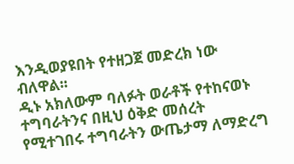እንዲወያዩበት የተዘጋጀ መድረክ ነው ብለዋል፡፡
ዲኑ አክለውም ባለፉት ወራቶች የተከናወኑ ተግባራትንና በዚህ ዕቅድ መሰረት የሚተገበሩ ተግባራትን ውጤታማ ለማድረግ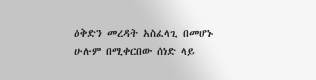ዕቅድን መረዳት አስፈላጊ በመሆኑ ሁሉም በሚቀርበው ሰነድ ላይ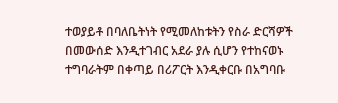ተወያይቶ በባለቤትነት የሚመለከቱትን የስራ ድርሻዎች በመውሰድ እንዲተገብር አደራ ያሉ ሲሆን የተከናወኑ ተግባራትም በቀጣይ በሪፖርት እንዲቀርቡ በአግባቡ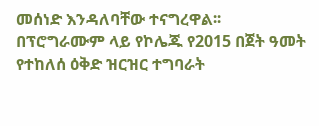መሰነድ እንዳለባቸው ተናግረዋል፡፡
በፕሮግራሙም ላይ የኮሌጁ የ2015 በጀት ዓመት የተከለሰ ዕቅድ ዝርዝር ተግባራት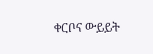ቀርቦና ውይይት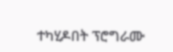ተካሂዶበት ፕሮግራሙ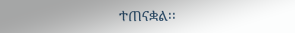ተጠናቋል፡፡